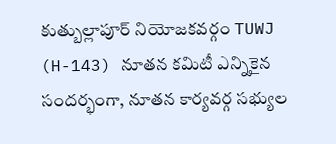కుత్బుల్లాపూర్ నియోజకవర్గం TUWJ (H-143) నూతన కమిటీ ఎన్నికైన సందర్భంగా, నూతన కార్యవర్గ సభ్యుల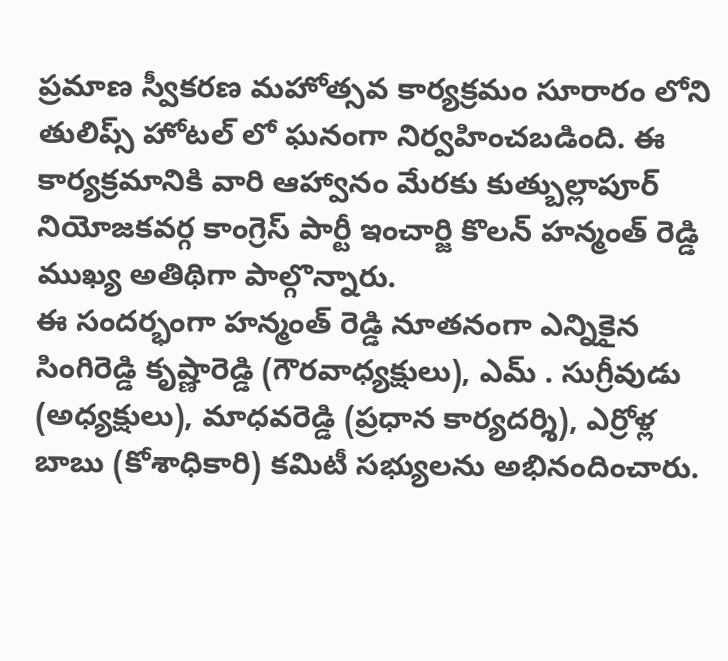ప్రమాణ స్వీకరణ మహోత్సవ కార్యక్రమం సూరారం లోని తులిప్స్ హోటల్ లో ఘనంగా నిర్వహించబడింది. ఈ కార్యక్రమానికి వారి ఆహ్వానం మేరకు కుత్బుల్లాపూర్ నియోజకవర్గ కాంగ్రెస్ పార్టీ ఇంచార్జి కొలన్ హన్మంత్ రెడ్డి ముఖ్య అతిథిగా పాల్గొన్నారు.
ఈ సందర్భంగా హన్మంత్ రెడ్డి నూతనంగా ఎన్నికైన సింగిరెడ్డి కృష్ణారెడ్డి (గౌరవాధ్యక్షులు), ఎమ్ . సుగ్రీవుడు (అధ్యక్షులు), మాధవరెడ్డి (ప్రధాన కార్యదర్శి), ఎర్రోళ్ల బాబు (కోశాధికారి) కమిటీ సభ్యులను అభినందించారు.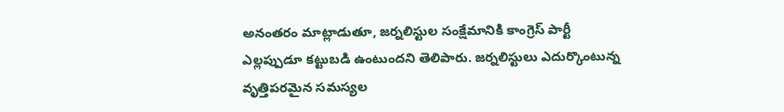అనంతరం మాట్లాడుతూ, జర్నలిస్టుల సంక్షేమానికి కాంగ్రెస్ పార్టీ ఎల్లప్పుడూ కట్టుబడి ఉంటుందని తెలిపారు. జర్నలిస్టులు ఎదుర్కొంటున్న వృత్తిపరమైన సమస్యల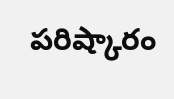పరిష్కారం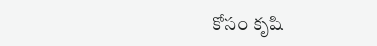కోసం కృషి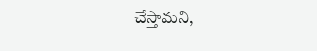చేస్తామని,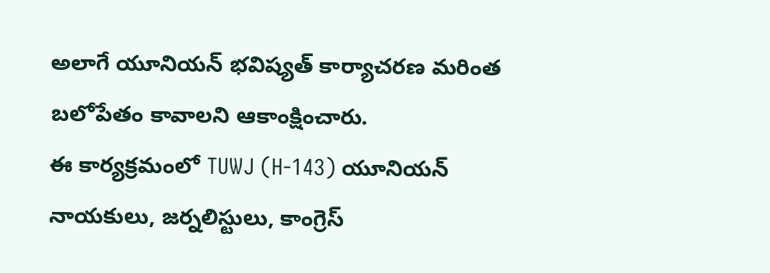అలాగే యూనియన్ భవిష్యత్ కార్యాచరణ మరింత బలోపేతం కావాలని ఆకాంక్షించారు.
ఈ కార్యక్రమంలో TUWJ (H-143) యూనియన్ నాయకులు, జర్నలిస్టులు, కాంగ్రెస్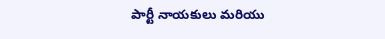పార్టీ నాయకులు మరియు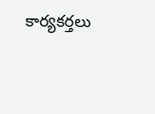కార్యకర్తలు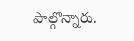పాల్గొన్నారు.